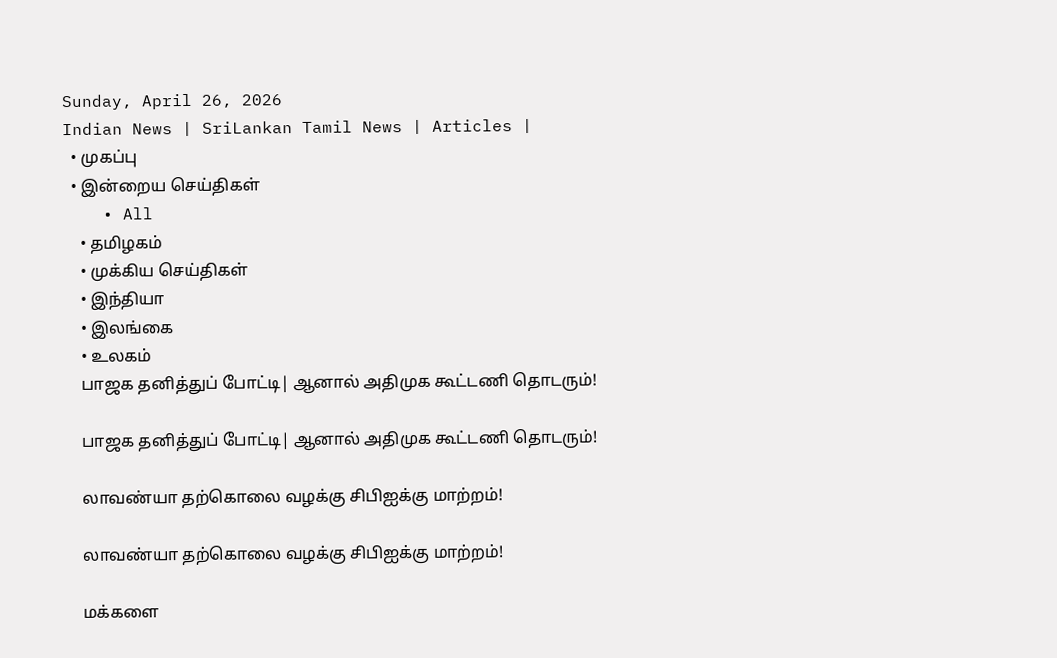Sunday, April 26, 2026
Indian News | SriLankan Tamil News | Articles |
  • முகப்பு
  • இன்றைய செய்திகள்
    • All
    • தமிழகம்
    • முக்கிய செய்திகள்
    • இந்தியா
    • இலங்கை
    • உலகம்
    பாஜக தனித்துப் போட்டி| ஆனால் அதிமுக கூட்டணி தொடரும்!

    பாஜக தனித்துப் போட்டி| ஆனால் அதிமுக கூட்டணி தொடரும்!

    லாவண்யா தற்கொலை வழக்கு சிபிஐக்கு மாற்றம்!

    லாவண்யா தற்கொலை வழக்கு சிபிஐக்கு மாற்றம்!

    மக்களை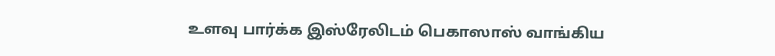உளவு பார்க்க இஸ்ரேலிடம் பெகாஸாஸ் வாங்கிய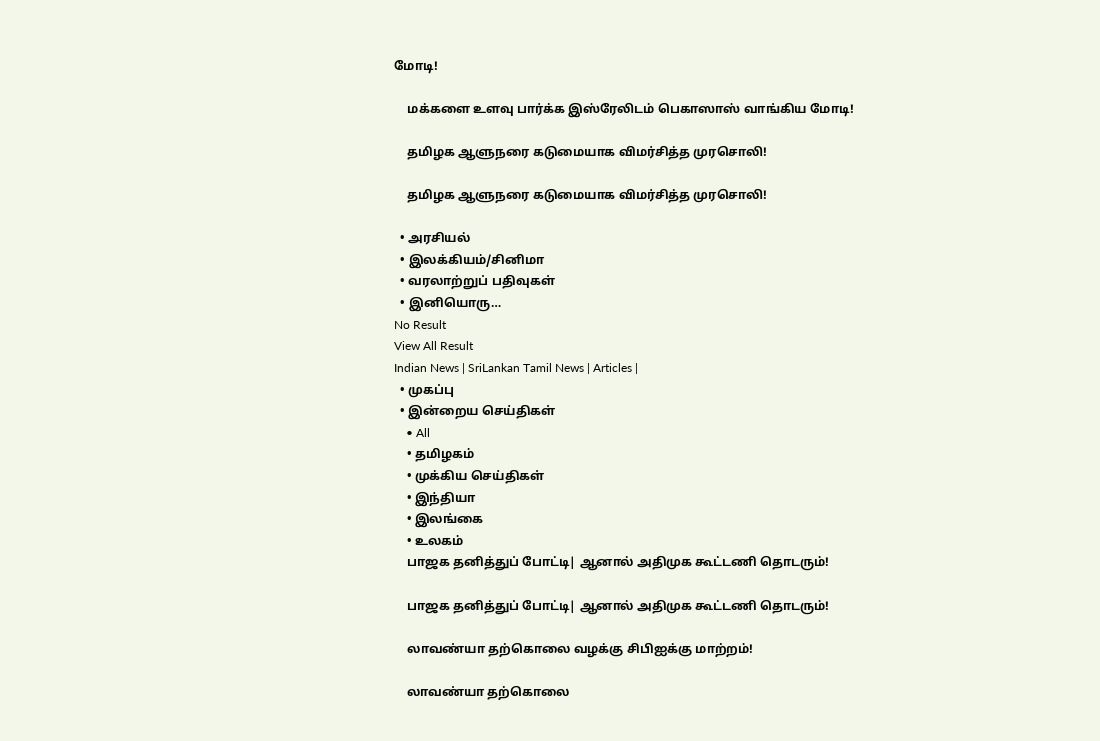மோடி!

    மக்களை உளவு பார்க்க இஸ்ரேலிடம் பெகாஸாஸ் வாங்கிய மோடி!

    தமிழக ஆளுநரை கடுமையாக விமர்சித்த முரசொலி!

    தமிழக ஆளுநரை கடுமையாக விமர்சித்த முரசொலி!

  • அரசியல்
  • இலக்கியம்/சினிமா
  • வரலாற்றுப் பதிவுகள்
  • இனியொரு…
No Result
View All Result
Indian News | SriLankan Tamil News | Articles |
  • முகப்பு
  • இன்றைய செய்திகள்
    • All
    • தமிழகம்
    • முக்கிய செய்திகள்
    • இந்தியா
    • இலங்கை
    • உலகம்
    பாஜக தனித்துப் போட்டி| ஆனால் அதிமுக கூட்டணி தொடரும்!

    பாஜக தனித்துப் போட்டி| ஆனால் அதிமுக கூட்டணி தொடரும்!

    லாவண்யா தற்கொலை வழக்கு சிபிஐக்கு மாற்றம்!

    லாவண்யா தற்கொலை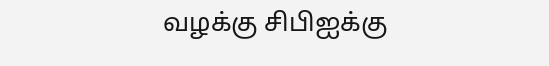வழக்கு சிபிஐக்கு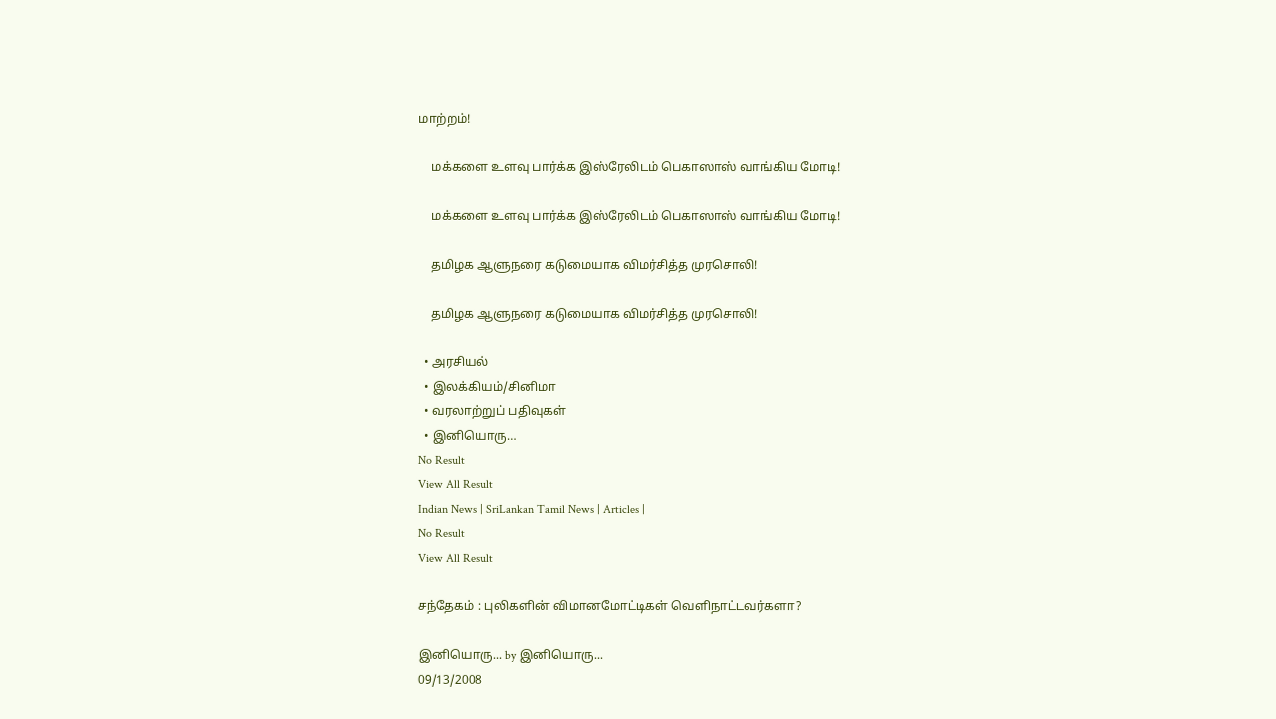மாற்றம்!

    மக்களை உளவு பார்க்க இஸ்ரேலிடம் பெகாஸாஸ் வாங்கிய மோடி!

    மக்களை உளவு பார்க்க இஸ்ரேலிடம் பெகாஸாஸ் வாங்கிய மோடி!

    தமிழக ஆளுநரை கடுமையாக விமர்சித்த முரசொலி!

    தமிழக ஆளுநரை கடுமையாக விமர்சித்த முரசொலி!

  • அரசியல்
  • இலக்கியம்/சினிமா
  • வரலாற்றுப் பதிவுகள்
  • இனியொரு…
No Result
View All Result
Indian News | SriLankan Tamil News | Articles |
No Result
View All Result

சந்தேகம் : புலிகளின் விமானமோட்டிகள் வெளிநாட்டவர்களா?

இனியொரு... by இனியொரு...
09/13/2008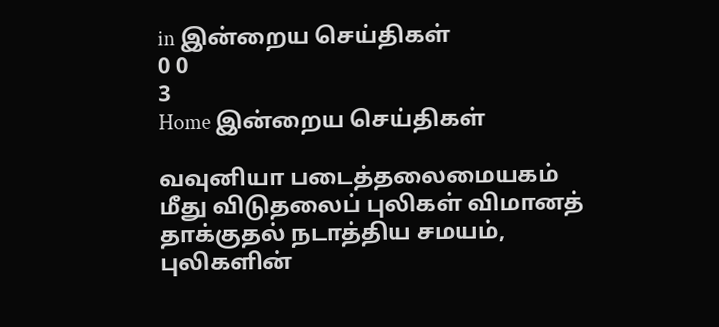in இன்றைய செய்திகள்
0 0
3
Home இன்றைய செய்திகள்

வவுனியா படைத்தலைமையகம் மீது விடுதலைப் புலிகள் விமானத் தாக்குதல் நடாத்திய சமயம், புலிகளின்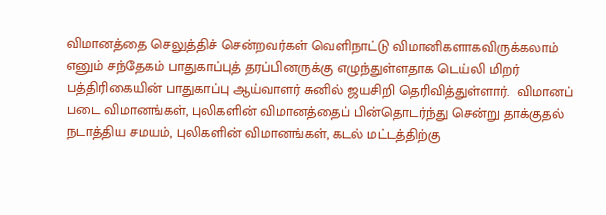விமானத்தை செலுத்திச் சென்றவர்கள் வெளிநாட்டு விமானிகளாகவிருக்கலாம் எனும் சந்தேகம் பாதுகாப்புத் தரப்பினருக்கு எழுந்துள்ளதாக டெய்லி மிறர் பத்திரிகையின் பாதுகாப்பு ஆய்வாளர் சுனில் ஜயசிறி தெரிவித்துள்ளார்.  விமானப் படை விமானங்கள், புலிகளின் விமானத்தைப் பின்தொடர்ந்து சென்று தாக்குதல் நடாத்திய சமயம், புலிகளின் விமானங்கள், கடல் மட்டத்திற்கு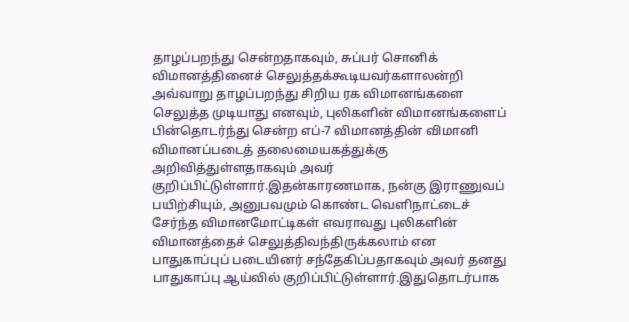தாழப்பறந்து சென்றதாகவும், சுப்பர் சொனிக் விமானத்தினைச் செலுத்தக்கூடியவர்களாலன்றி அவ்வாறு தாழப்பறந்து சிறிய ரக விமானங்களை செலுத்த முடியாது எனவும், புலிகளின் விமானங்களைப் பின்தொடர்ந்து சென்ற எப்-7 விமானத்தின் விமானி விமானப்படைத் தலைமையகத்துக்கு அறிவித்துள்ளதாகவும் அவர் குறிப்பிட்டுள்ளார்.இதன்காரணமாக, நன்கு இராணுவப் பயிற்சியும், அனுபவமும் கொண்ட வெளிநாட்டைச் சேர்ந்த விமானமோட்டிகள் எவராவது புலிகளின் விமானத்தைச் செலுத்திவந்திருக்கலாம் என பாதுகாப்புப் படையினர் சந்தேகிப்பதாகவும் அவர் தனது பாதுகாப்பு ஆய்வில் குறிப்பிட்டுள்ளார்.இதுதொடர்பாக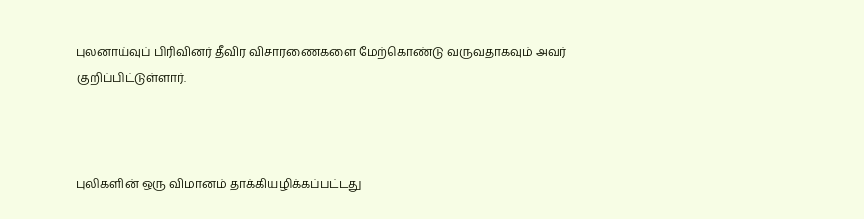புலனாய்வுப் பிரிவினர் தீவிர விசாரணைகளை மேற்கொண்டு வருவதாகவும் அவர் குறிப்பிட்டுள்ளார்.



புலிகளின் ஒரு விமானம் தாக்கியழிக்கப்பட்டது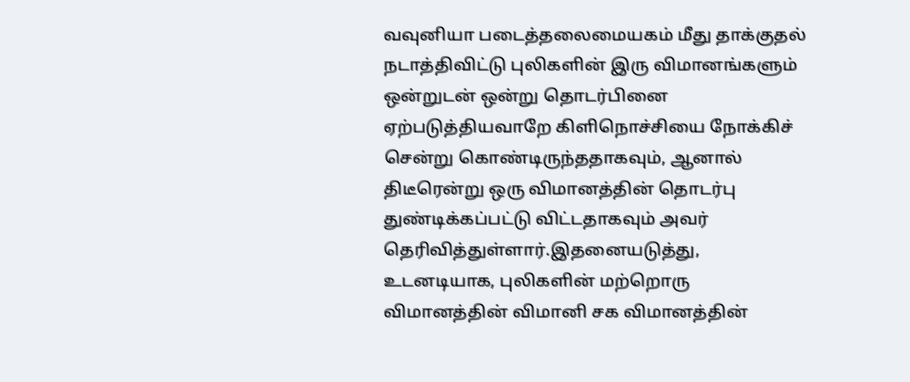வவுனியா படைத்தலைமையகம் மீது தாக்குதல் நடாத்திவிட்டு புலிகளின் இரு விமானங்களும் ஒன்றுடன் ஒன்று தொடர்பினை ஏற்படுத்தியவாறே கிளிநொச்சியை நோக்கிச் சென்று கொண்டிருந்ததாகவும், ஆனால் திடீரென்று ஒரு விமானத்தின் தொடர்பு துண்டிக்கப்பட்டு விட்டதாகவும் அவர் தெரிவித்துள்ளார்.இதனையடுத்து, உடனடியாக, புலிகளின் மற்றொரு விமானத்தின் விமானி சக விமானத்தின்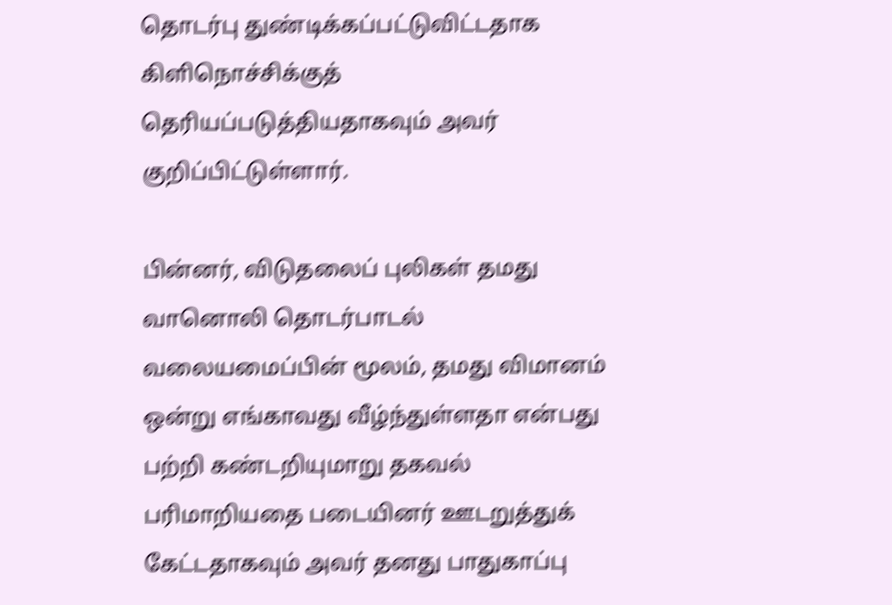தொடர்பு துண்டிக்கப்பட்டுவிட்டதாக கிளிநொச்சிக்குத் தெரியப்படுத்தியதாகவும் அவர் குறிப்பிட்டுள்ளார்.

பின்னர், விடுதலைப் புலிகள் தமது வானொலி தொடர்பாடல் வலையமைப்பின் மூலம், தமது விமானம் ஒன்று எங்காவது வீழ்ந்துள்ளதா என்பது பற்றி கண்டறியுமாறு தகவல் பரிமாறியதை படையினர் ஊடறுத்துக் கேட்டதாகவும் அவர் தனது பாதுகாப்பு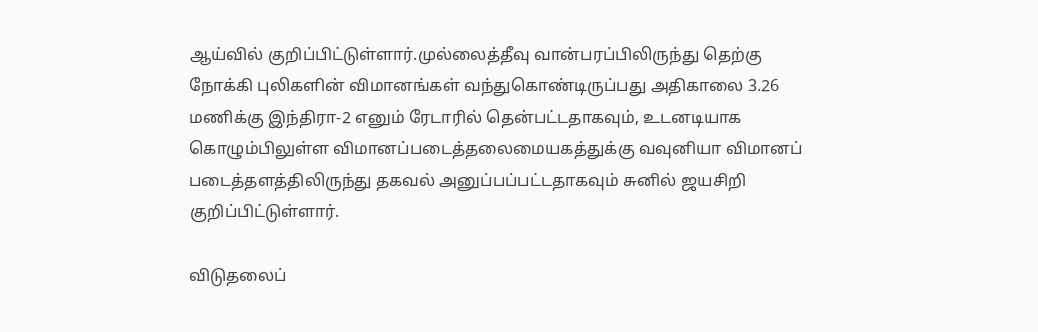ஆய்வில் குறிப்பிட்டுள்ளார்.முல்லைத்தீவு வான்பரப்பிலிருந்து தெற்கு நோக்கி புலிகளின் விமானங்கள் வந்துகொண்டிருப்பது அதிகாலை 3.26 மணிக்கு இந்திரா-2 எனும் ரேடாரில் தென்பட்டதாகவும், உடனடியாக கொழும்பிலுள்ள விமானப்படைத்தலைமையகத்துக்கு வவுனியா விமானப் படைத்தளத்திலிருந்து தகவல் அனுப்பப்பட்டதாகவும் சுனில் ஜயசிறி குறிப்பிட்டுள்ளார்.

விடுதலைப்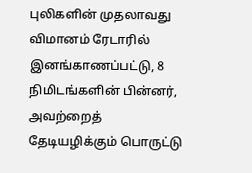புலிகளின் முதலாவது விமானம் ரேடாரில் இனங்காணப்பட்டு, 8 நிமிடங்களின் பின்னர், அவற்றைத் தேடியழிக்கும் பொருட்டு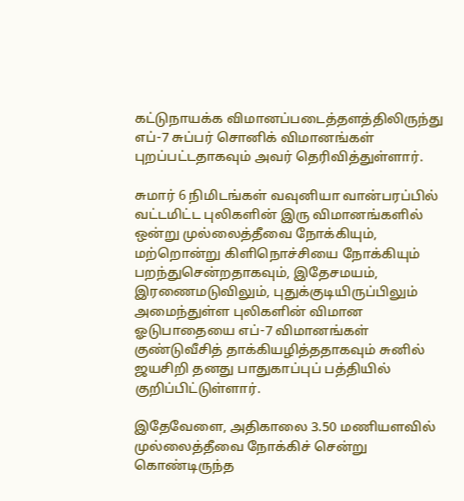கட்டுநாயக்க விமானப்படைத்தளத்திலிருந்து எப்-7 சுப்பர் சொனிக் விமானங்கள் புறப்பட்டதாகவும் அவர் தெரிவித்துள்ளார்.

சுமார் 6 நிமிடங்கள் வவுனியா வான்பரப்பில் வட்டமிட்ட புலிகளின் இரு விமானங்களில் ஒன்று முல்லைத்தீவை நோக்கியும், மற்றொன்று கிளிநொச்சியை நோக்கியும் பறந்துசென்றதாகவும், இதேசமயம், இரணைமடுவிலும், புதுக்குடியிருப்பிலும் அமைந்துள்ள புலிகளின் விமான ஓடுபாதையை எப்-7 விமானங்கள் குண்டுவீசித் தாக்கியழித்ததாகவும் சுனில் ஜயசிறி தனது பாதுகாப்புப் பத்தியில் குறிப்பிட்டுள்ளார்.

இதேவேளை, அதிகாலை 3.50 மணியளவில் முல்லைத்தீவை நோக்கிச் சென்று கொண்டிருந்த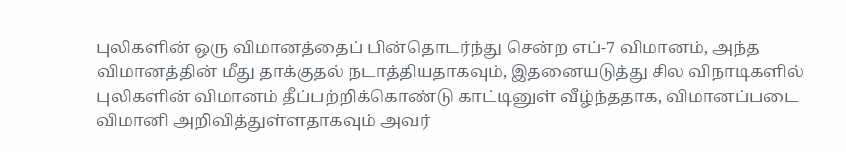புலிகளின் ஒரு விமானத்தைப் பின்தொடர்ந்து சென்ற எப்-7 விமானம், அந்த விமானத்தின் மீது தாக்குதல் நடாத்தியதாகவும், இதனையடுத்து சில விநாடிகளில் புலிகளின் விமானம் தீப்பற்றிக்கொண்டு காட்டினுள் வீழ்ந்ததாக, விமானப்படை விமானி அறிவித்துள்ளதாகவும் அவர்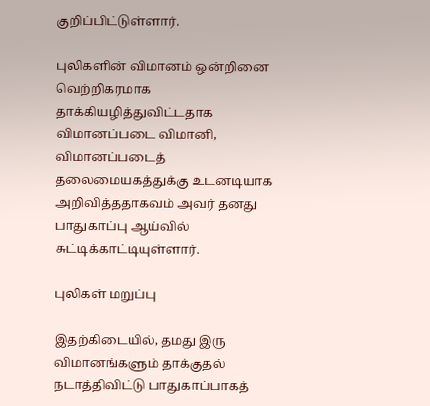குறிப்பிட்டுள்ளார்.

புலிகளின் விமானம் ஒன்றினை வெற்றிகரமாக தாக்கியழித்துவிட்டதாக விமானப்படை விமானி, விமானப்படைத் தலைமையகத்துக்கு உடனடியாக அறிவித்ததாகவம் அவர் தனது பாதுகாப்பு ஆய்வில் சுட்டிக்காட்டியுள்ளார்.

புலிகள் மறுப்பு

இதற்கிடையில், தமது இரு விமானங்களும் தாக்குதல் நடாத்திவிட்டு பாதுகாப்பாகத்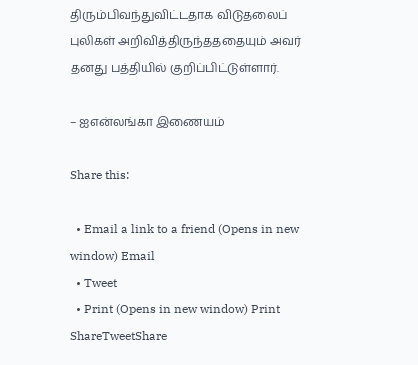திரும்பிவந்துவிட்டதாக விடுதலைப் புலிகள் அறிவித்திருந்தததையும் அவர் தனது பத்தியில் குறிப்பிட்டுள்ளார்.

– ஐஎன்லங்கா இணையம்

Share this:

  • Email a link to a friend (Opens in new window) Email
  • Tweet
  • Print (Opens in new window) Print
ShareTweetShare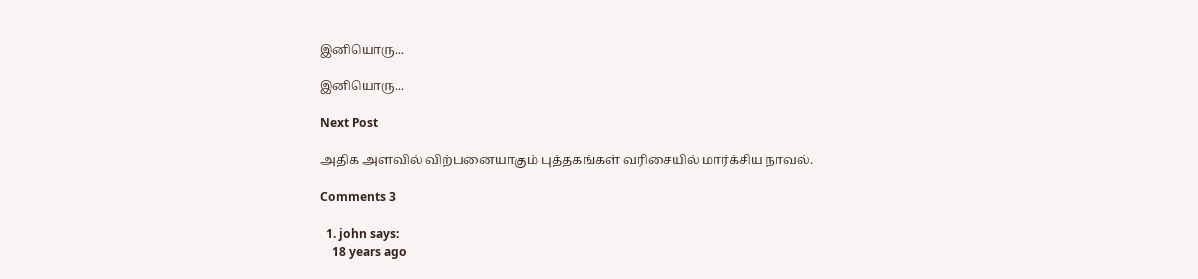இனியொரு...

இனியொரு...

Next Post

அதிக அளவில் விற்பனையாகும் புத்தகங்கள் வரிசையில் மார்க்சிய நாவல்.

Comments 3

  1. john says:
    18 years ago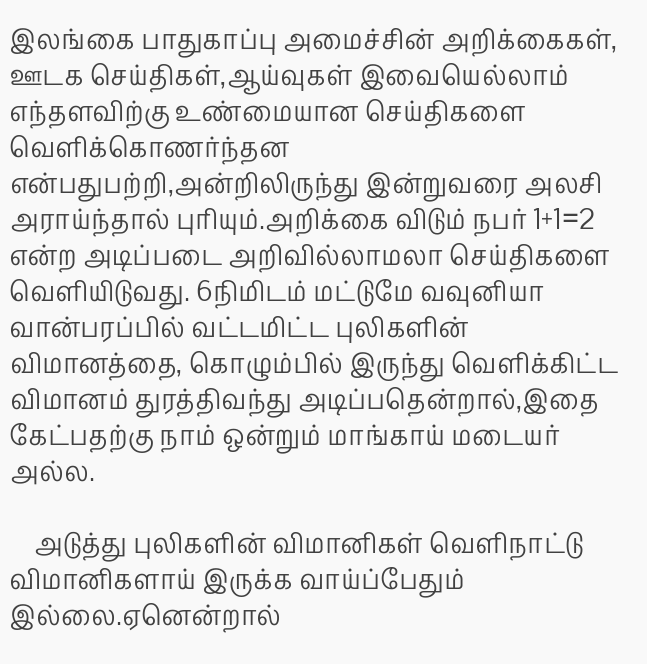இலங்கை பாதுகாப்பு அமைச்சின் அறிக்கைகள், ஊடக செய்திகள்,ஆய்வுகள் இவையெல்லாம் எந்தளவிற்கு உண்மையான செய்திகளை வெளிக்கொணர்ந்தன என்பதுபற்றி,அன்றிலிருந்து இன்றுவரை அலசி அராய்ந்தால் புரியும்.அறிக்கை விடும் நபர் 1+1=2 என்ற அடிப்படை அறிவில்லாமலா செய்திகளை வெளியிடுவது. 6நிமிடம் மட்டுமே வவுனியா வான்பரப்பில் வட்டமிட்ட புலிகளின் விமானத்தை, கொழும்பில் இருந்து வெளிக்கிட்ட விமானம் துரத்திவந்து அடிப்பதென்றால்,இதை கேட்பதற்கு நாம் ஒன்றும் மாங்காய் மடையர் அல்ல.

    அடுத்து புலிகளின் விமானிகள் வெளிநாட்டு விமானிகளாய் இருக்க வாய்ப்பேதும் இல்லை.ஏனென்றால்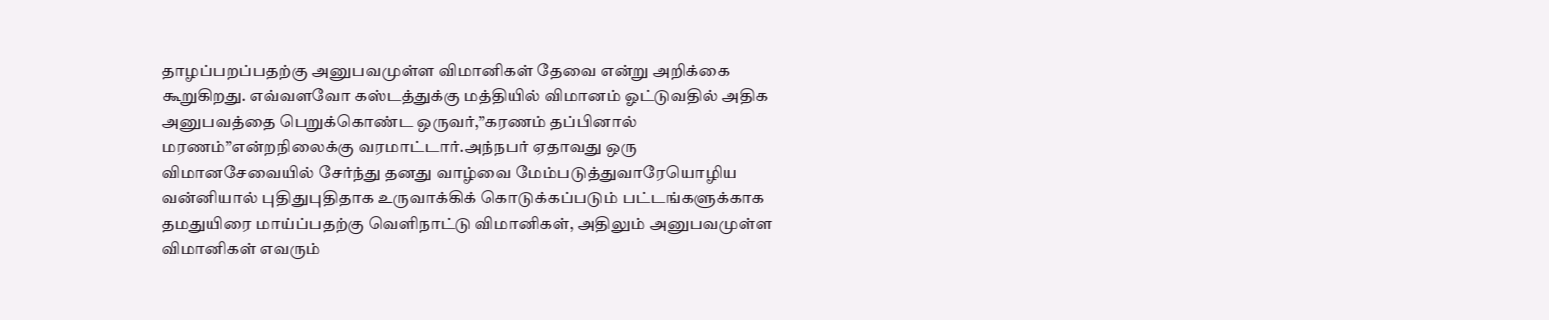தாழப்பறப்பதற்கு அனுபவமுள்ள விமானிகள் தேவை என்று அறிக்கை கூறுகிறது. எவ்வளவோ கஸ்டத்துக்கு மத்தியில் விமானம் ஓட்டுவதில் அதிக அனுபவத்தை பெறுக்கொண்ட ஒருவர்,”கரணம் தப்பினால் மரணம்”என்றநிலைக்கு வரமாட்டார்.அந்நபர் ஏதாவது ஒரு விமானசேவையில் சேர்ந்து தனது வாழ்வை மேம்படுத்துவாரேயொழிய வன்னியால் புதிதுபுதிதாக உருவாக்கிக் கொடுக்கப்படும் பட்டங்களுக்காக தமதுயிரை மாய்ப்பதற்கு வெளிநாட்டு விமானிகள், அதிலும் அனுபவமுள்ள விமானிகள் எவரும்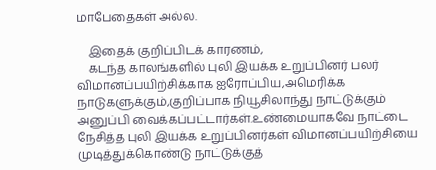மாபேதைகள் அல்ல.

    இதைக் குறிப்பிடக் காரணம்,
    கடந்த காலங்களில் புலி இயக்க உறுப்பினர் பலர் விமானப்பயிற்சிக்காக ஐரோப்பிய,அமெரிக்க நாடுகளுக்கும்,குறிப்பாக நியூசிலாந்து நாட்டுக்கும் அனுப்பி வைக்கப்பட்டார்கள்.உண்மையாகவே நாட்டை நேசித்த புலி இயக்க உறுப்பினர்கள் விமானப்பயிற்சியை முடித்துக்கொண்டு நாட்டுக்குத்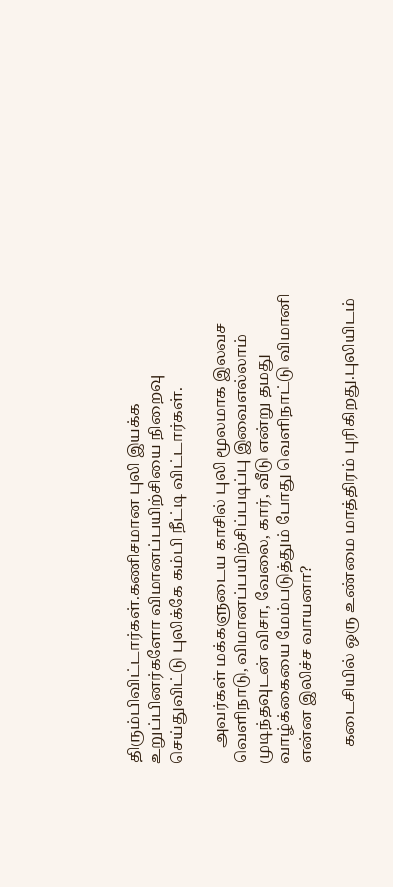திரும்பிவிட்டார்கள்.கணிசமான புலி இயக்க உறுப்பினர்களோ விமானப்பயிற்சியை நிறைவு செய்துவிட்டு புலிக்கே கம்பி நீட்டி விட்டார்கள்.

    அவர்கள் மக்களுடைய காசில் புலி மூலமாக இலவச வெளிநாடு, விமானப்பயிற்சிப்படிப்பு இவைஎல்லாம் முடிந்தவுடன் விசா, வேலை, கார், வீடு என்று தமது வாழ்க்கையை மேம்படுத்தும் போது வெளிநாட்டு விமானி என்ன இலிச்ச வாயனா?

    கடைசியில் ஒரு உண்மை மாத்திரம் புரிகிறது.புலியிடம்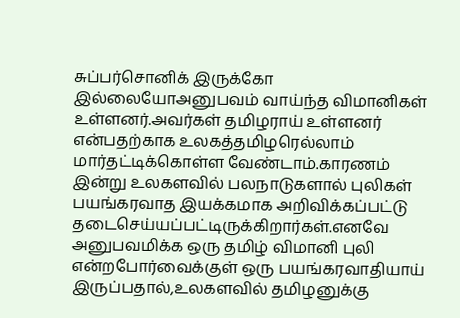சுப்பர்சொனிக் இருக்கோ இல்லையோஅனுபவம் வாய்ந்த விமானிகள் உள்ளனர்.அவர்கள் தமிழராய் உள்ளனர் என்பதற்காக உலகத்தமிழரெல்லாம் மார்தட்டிக்கொள்ள வேண்டாம்.காரணம் இன்று உலகளவில் பலநாடுகளால் புலிகள் பயங்கரவாத இயக்கமாக அறிவிக்கப்பட்டு தடைசெய்யப்பட்டிருக்கிறார்கள்.எனவே அனுபவமிக்க ஒரு தமிழ் விமானி புலி என்றபோர்வைக்குள் ஒரு பயங்கரவாதியாய் இருப்பதால்,உலகளவில் தமிழனுக்கு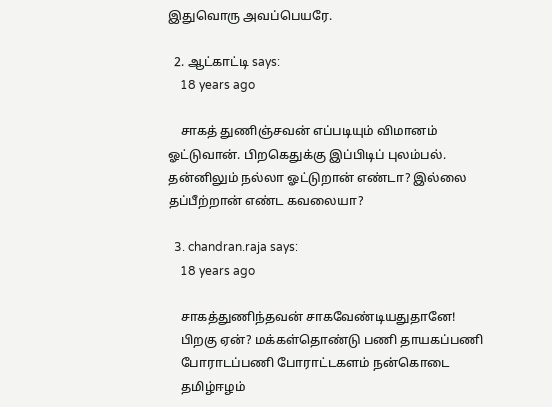இதுவொரு அவப்பெயரே.

  2. ஆட்காட்டி says:
    18 years ago

    சாகத் துணிஞ்சவன் எப்படியும் விமானம் ஓட்டுவான். பிறகெதுக்கு இப்பிடிப் புலம்பல். தன்னிலும் நல்லா ஓட்டுறான் எண்டா? இல்லை தப்பீற்றான் எண்ட கவலையா?

  3. chandran.raja says:
    18 years ago

    சாகத்துணிந்தவன் சாகவேண்டியதுதானே!
    பிறகு ஏன்? மக்கள்தொண்டு பணி தாயகப்பணி
    போராடப்பணி போராட்டகளம் நன்கொடை
    தமிழ்ஈழம்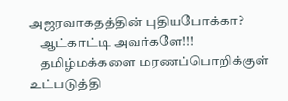அஜரவாகதத்தின் புதியபோக்கா?
    ஆட்காட்டி அவர்களே!!!
    தமிழ்மக்களை மரணப்பொறிக்குள் உட்படுத்தி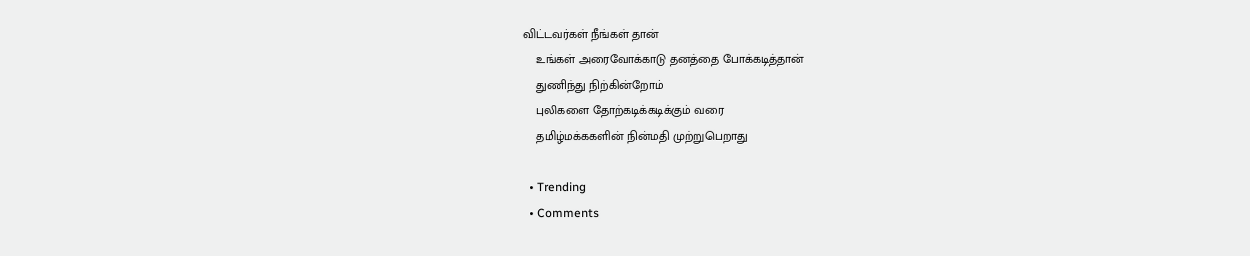விட்டவர்கள் நீங்கள் தான்
    உங்கள் அரைவோக்காடு தனத்தை போக்கடித்தான்
    துணிந்து நிற்கின்றோம்
    புலிகளை தோற்கடிக்கடிக்கும் வரை
    தமிழ்மக்ககளின் நின்மதி முற்றுபெறாது

  • Trending
  • Comments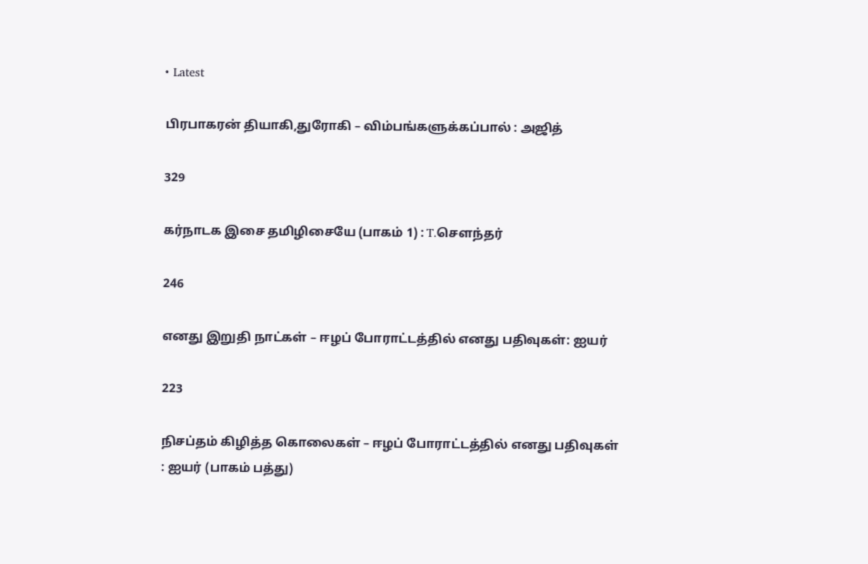• Latest

பிரபாகரன் தியாகி,துரோகி – விம்பங்களுக்கப்பால் : அஜித்

329

கர்நாடக இசை தமிழிசையே (பாகம் 1) : T.செளந்தர்

246

எனது இறுதி நாட்கள் – ஈழப் போராட்டத்தில் எனது பதிவுகள்: ஐயர்

223

நிசப்தம் கிழித்த கொலைகள் – ஈழப் போராட்டத்தில் எனது பதிவுகள் : ஐயர் (பாகம் பத்து)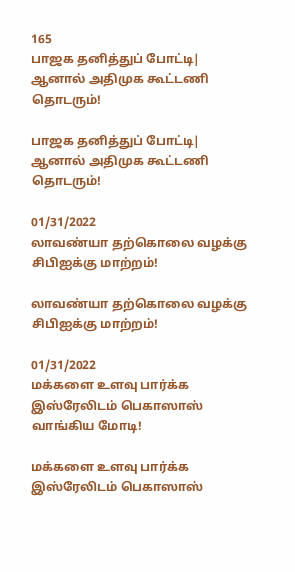165
பாஜக தனித்துப் போட்டி| ஆனால் அதிமுக கூட்டணி தொடரும்!

பாஜக தனித்துப் போட்டி| ஆனால் அதிமுக கூட்டணி தொடரும்!

01/31/2022
லாவண்யா தற்கொலை வழக்கு சிபிஐக்கு மாற்றம்!

லாவண்யா தற்கொலை வழக்கு சிபிஐக்கு மாற்றம்!

01/31/2022
மக்களை உளவு பார்க்க இஸ்ரேலிடம் பெகாஸாஸ் வாங்கிய மோடி!

மக்களை உளவு பார்க்க இஸ்ரேலிடம் பெகாஸாஸ்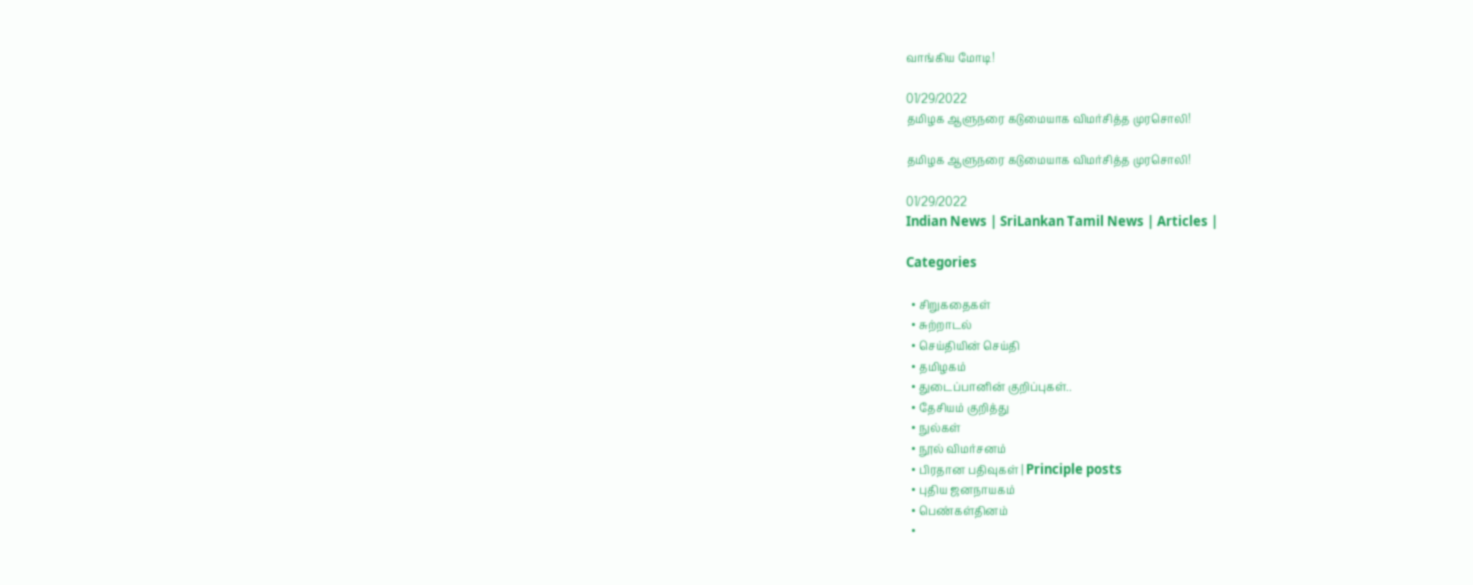வாங்கிய மோடி!

01/29/2022
தமிழக ஆளுநரை கடுமையாக விமர்சித்த முரசொலி!

தமிழக ஆளுநரை கடுமையாக விமர்சித்த முரசொலி!

01/29/2022
Indian News | SriLankan Tamil News | Articles |

Categories

  • சிறுகதைகள்
  • சுற்றாடல்
  • செய்தியின் செய்தி
  • தமிழகம்
  • துடைப்பானின் குறிப்புகள்..
  • தேசியம் குறித்து
  • நுல்கள்
  • நூல் விமர்சனம்
  • பிரதான பதிவுகள் | Principle posts
  • புதிய ஜனநாயகம்
  • பெண்கள்தினம்
  •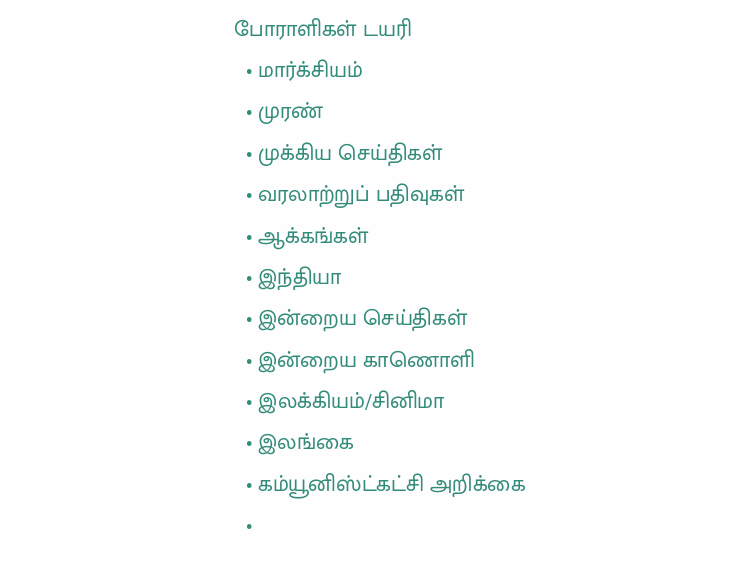போராளிகள் டயரி
  • மார்க்சியம்
  • முரண்
  • முக்கிய செய்திகள்
  • வரலாற்றுப் பதிவுகள்
  • ஆக்கங்கள்
  • இந்தியா
  • இன்றைய செய்திகள்
  • இன்றைய காணொளி
  • இலக்கியம்/சினிமா
  • இலங்கை
  • கம்யூனிஸ்ட்கட்சி அறிக்கை
  •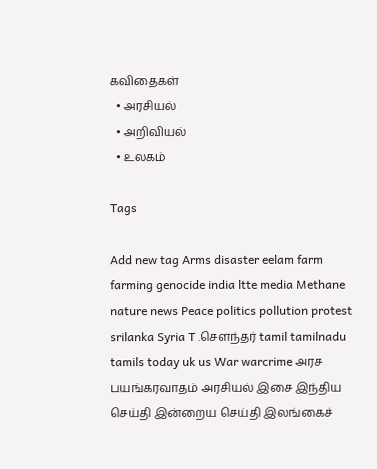கவிதைகள்
  • அரசியல்
  • அறிவியல்
  • உலகம்

Tags

Add new tag Arms disaster eelam farm farming genocide india ltte media Methane nature news Peace politics pollution protest srilanka Syria T .சௌந்தர் tamil tamilnadu tamils today uk us War warcrime அரச பயங்கரவாதம் அரசியல் இசை இந்திய செய்தி இன்றைய செய்தி இலங்கைச்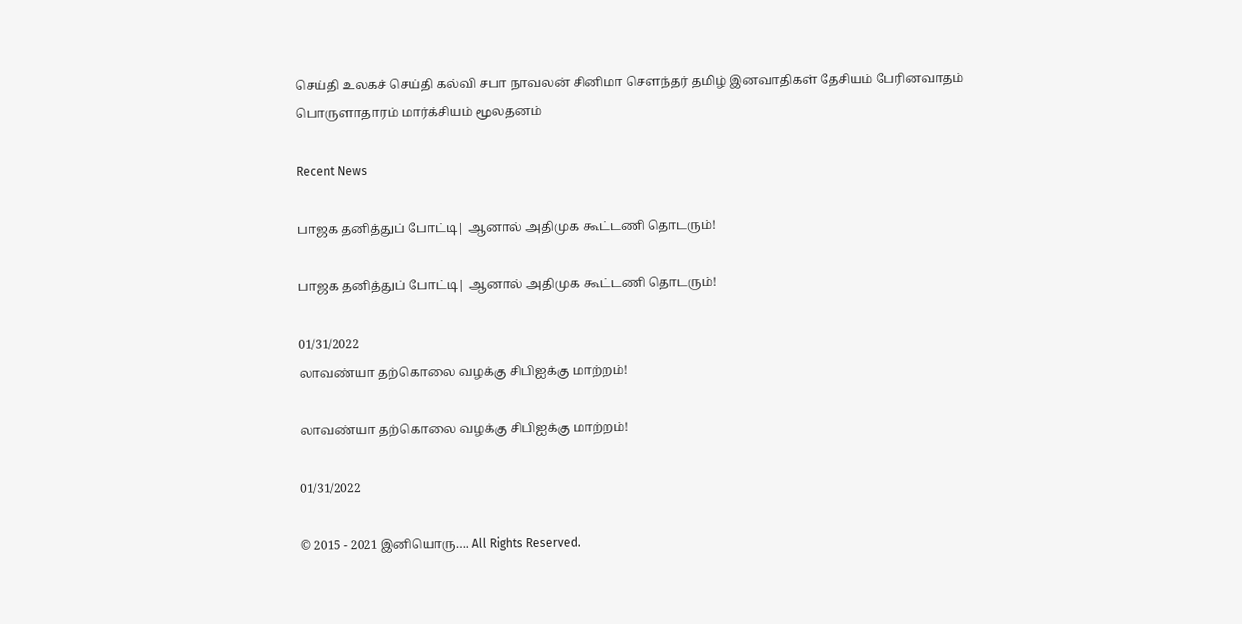செய்தி உலகச் செய்தி கல்வி சபா நாவலன் சினிமா சௌந்தர் தமிழ் இனவாதிகள் தேசியம் பேரினவாதம் பொருளாதாரம் மார்க்சியம் மூலதனம்

Recent News

பாஜக தனித்துப் போட்டி| ஆனால் அதிமுக கூட்டணி தொடரும்!

பாஜக தனித்துப் போட்டி| ஆனால் அதிமுக கூட்டணி தொடரும்!

01/31/2022
லாவண்யா தற்கொலை வழக்கு சிபிஐக்கு மாற்றம்!

லாவண்யா தற்கொலை வழக்கு சிபிஐக்கு மாற்றம்!

01/31/2022

© 2015 - 2021 இனியொரு…. All Rights Reserved.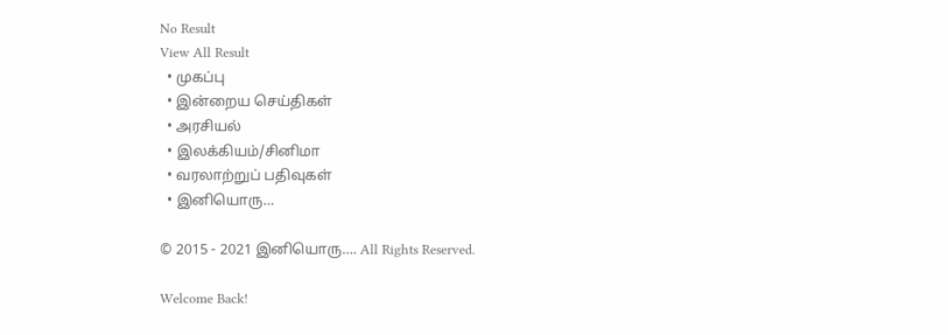No Result
View All Result
  • முகப்பு
  • இன்றைய செய்திகள்
  • அரசியல்
  • இலக்கியம்/சினிமா
  • வரலாற்றுப் பதிவுகள்
  • இனியொரு…

© 2015 - 2021 இனியொரு…. All Rights Reserved.

Welcome Back!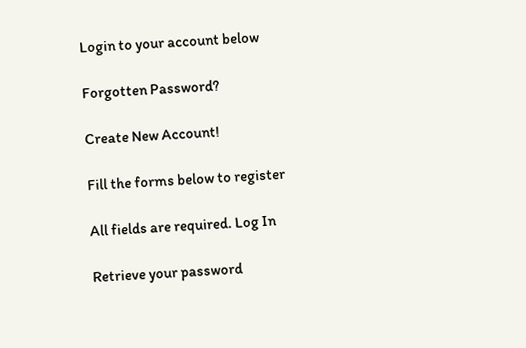Login to your account below

Forgotten Password?

Create New Account!

Fill the forms below to register

All fields are required. Log In

Retrieve your password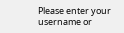Please enter your username or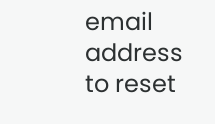email address to reset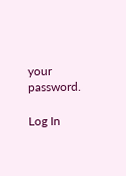your password.

Log In